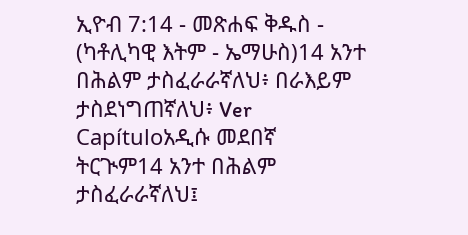ኢዮብ 7:14 - መጽሐፍ ቅዱስ - (ካቶሊካዊ እትም - ኤማሁስ)14 አንተ በሕልም ታስፈራራኛለህ፥ በራእይም ታስደነግጠኛለህ፥ Ver Capítuloአዲሱ መደበኛ ትርጒም14 አንተ በሕልም ታስፈራራኛለህ፤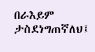በራእይም ታስደነግጠኛለህ፤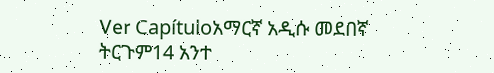Ver Capítuloአማርኛ አዲሱ መደበኛ ትርጉም14 አንተ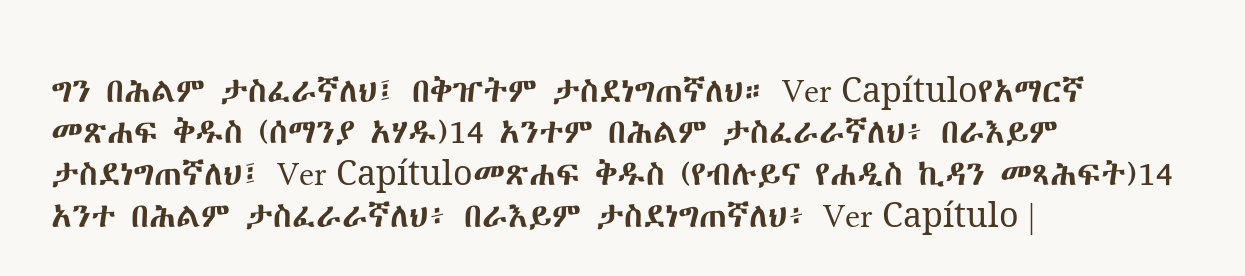ግን በሕልም ታስፈራኛለህ፤ በቅዠትም ታስደነግጠኛለህ። Ver Capítuloየአማርኛ መጽሐፍ ቅዱስ (ሰማንያ አሃዱ)14 አንተም በሕልም ታስፈራራኛለህ፥ በራእይም ታስደነግጠኛለህ፤ Ver Capítuloመጽሐፍ ቅዱስ (የብሉይና የሐዲስ ኪዳን መጻሕፍት)14 አንተ በሕልም ታስፈራራኛለህ፥ በራእይም ታስደነግጠኛለህ፥ Ver Capítulo |